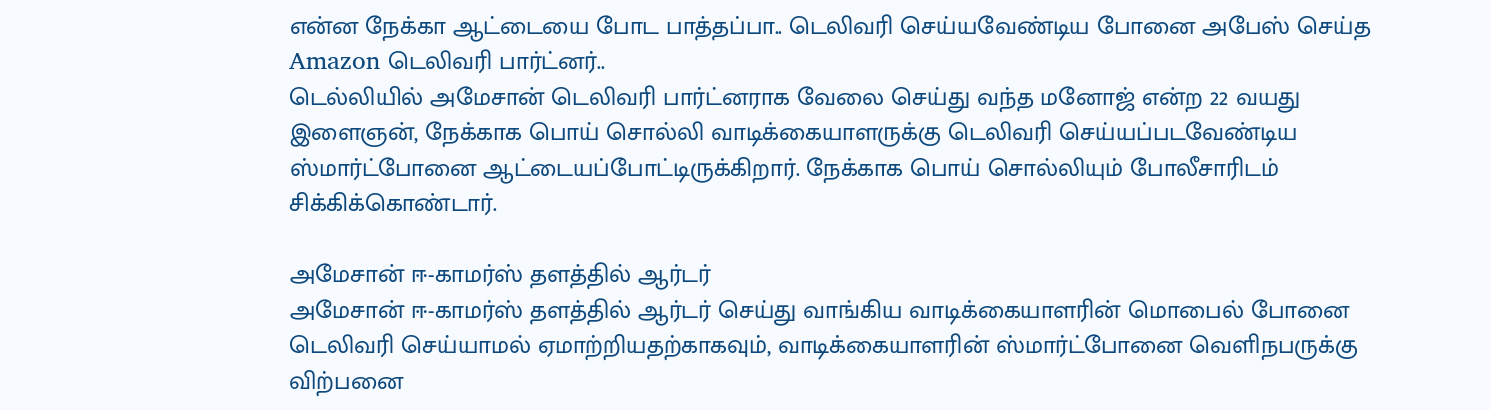என்ன நேக்கா ஆட்டையை போட பாத்தப்பா.. டெலிவரி செய்யவேண்டிய போனை அபேஸ் செய்த Amazon டெலிவரி பார்ட்னர்..
டெல்லியில் அமேசான் டெலிவரி பார்ட்னராக வேலை செய்து வந்த மனோஜ் என்ற 22 வயது இளைஞன், நேக்காக பொய் சொல்லி வாடிக்கையாளருக்கு டெலிவரி செய்யப்படவேண்டிய ஸ்மார்ட்போனை ஆட்டையப்போட்டிருக்கிறார். நேக்காக பொய் சொல்லியும் போலீசாரிடம் சிக்கிக்கொண்டார்.

அமேசான் ஈ-காமர்ஸ் தளத்தில் ஆர்டர்
அமேசான் ஈ-காமர்ஸ் தளத்தில் ஆர்டர் செய்து வாங்கிய வாடிக்கையாளரின் மொபைல் போனை டெலிவரி செய்யாமல் ஏமாற்றியதற்காகவும், வாடிக்கையாளரின் ஸ்மார்ட்போனை வெளிநபருக்கு விற்பனை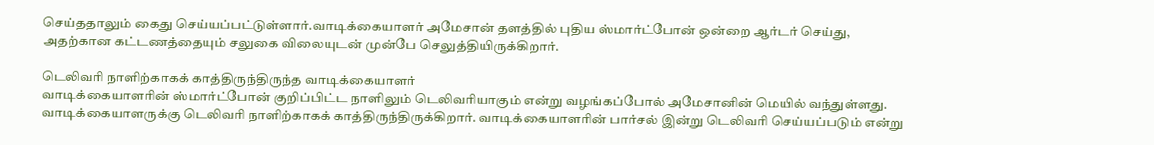செய்ததாலும் கைது செய்யப்பட்டுள்ளார்.வாடிக்கையாளர் அமேசான் தளத்தில் புதிய ஸ்மார்ட்போன் ஒன்றை ஆர்டர் செய்து, அதற்கான கட்டணத்தையும் சலுகை விலையுடன் முன்பே செலுத்தியிருக்கிறார்.

டெலிவரி நாளிற்காகக் காத்திருந்திருந்த வாடிக்கையாளர்
வாடிக்கையாளரின் ஸ்மார்ட்போன் குறிப்பிட்ட நாளிலும் டெலிவரியாகும் என்று வழங்கப்போல் அமேசானின் மெயில் வந்துள்ளது. வாடிக்கையாளருக்கு டெலிவரி நாளிற்காகக் காத்திருந்திருக்கிறார். வாடிக்கையாளரின் பார்சல் இன்று டெலிவரி செய்யப்படும் என்று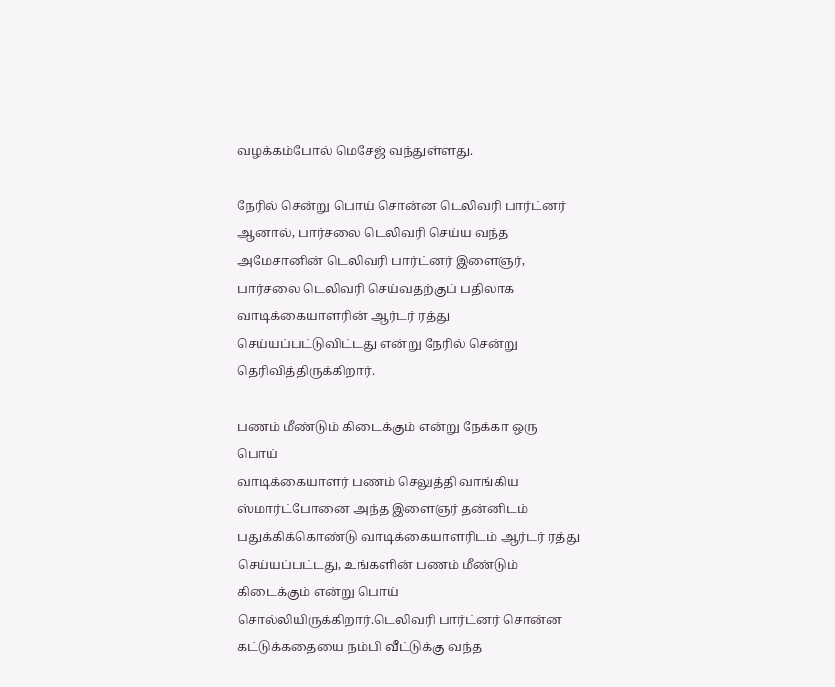வழக்கம்போல் மெசேஜ் வந்துள்ளது.

நேரில் சென்று பொய் சொன்ன டெலிவரி பார்ட்னர்
ஆனால், பார்சலை டெலிவரி செய்ய வந்த அமேசானின் டெலிவரி பார்ட்னர் இளைஞர், பார்சலை டெலிவரி செய்வதற்குப் பதிலாக வாடிக்கையாளரின் ஆர்டர் ரத்து செய்யப்பட்டுவிட்டது என்று நேரில் சென்று தெரிவித்திருக்கிறார்.

பணம் மீண்டும் கிடைக்கும் என்று நேக்கா ஒரு பொய்
வாடிக்கையாளர் பணம் செலுத்தி வாங்கிய ஸ்மார்ட்போனை அந்த இளைஞர் தன்னிடம் பதுக்கிக்கொண்டு வாடிக்கையாளரிடம் ஆர்டர் ரத்து செய்யப்பட்டது, உங்களின் பணம் மீண்டும் கிடைக்கும் என்று பொய் சொல்லியிருக்கிறார்.டெலிவரி பார்ட்னர் சொன்ன கட்டுக்கதையை நம்பி வீட்டுக்கு வந்த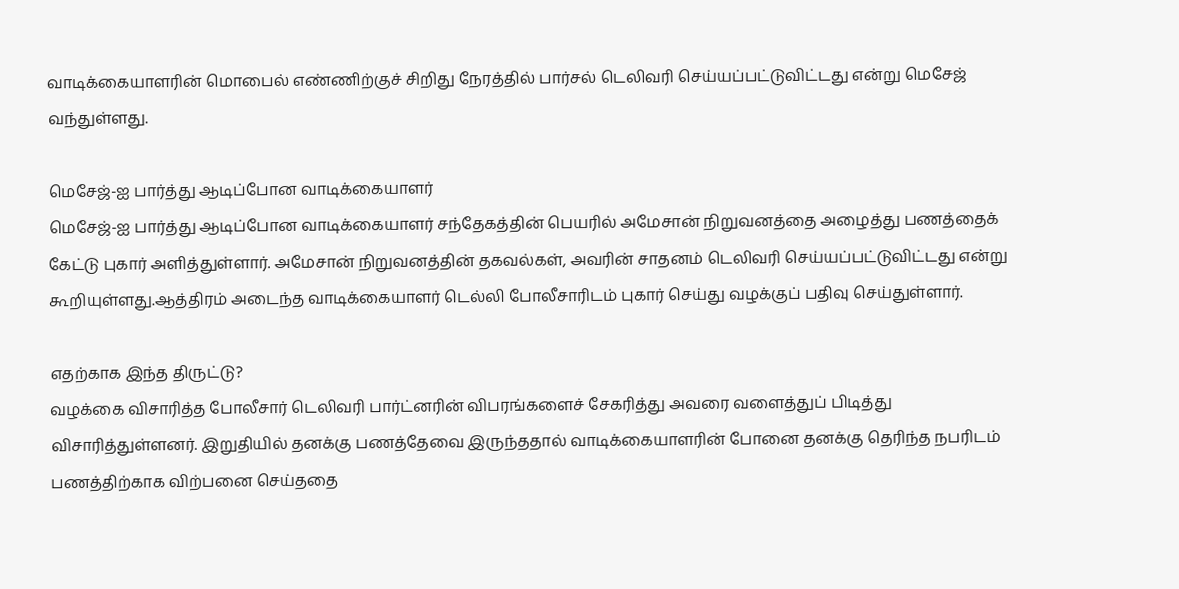வாடிக்கையாளரின் மொபைல் எண்ணிற்குச் சிறிது நேரத்தில் பார்சல் டெலிவரி செய்யப்பட்டுவிட்டது என்று மெசேஜ் வந்துள்ளது.

மெசேஜ்-ஐ பார்த்து ஆடிப்போன வாடிக்கையாளர்
மெசேஜ்-ஐ பார்த்து ஆடிப்போன வாடிக்கையாளர் சந்தேகத்தின் பெயரில் அமேசான் நிறுவனத்தை அழைத்து பணத்தைக் கேட்டு புகார் அளித்துள்ளார். அமேசான் நிறுவனத்தின் தகவல்கள், அவரின் சாதனம் டெலிவரி செய்யப்பட்டுவிட்டது என்று கூறியுள்ளது.ஆத்திரம் அடைந்த வாடிக்கையாளர் டெல்லி போலீசாரிடம் புகார் செய்து வழக்குப் பதிவு செய்துள்ளார்.

எதற்காக இந்த திருட்டு?
வழக்கை விசாரித்த போலீசார் டெலிவரி பார்ட்னரின் விபரங்களைச் சேகரித்து அவரை வளைத்துப் பிடித்து விசாரித்துள்ளனர். இறுதியில் தனக்கு பணத்தேவை இருந்ததால் வாடிக்கையாளரின் போனை தனக்கு தெரிந்த நபரிடம் பணத்திற்காக விற்பனை செய்ததை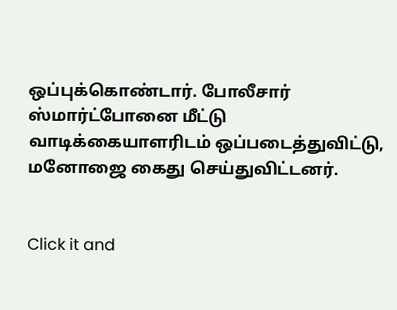ஒப்புக்கொண்டார். போலீசார் ஸ்மார்ட்போனை மீட்டு வாடிக்கையாளரிடம் ஒப்படைத்துவிட்டு, மனோஜை கைது செய்துவிட்டனர்.


Click it and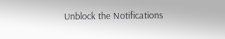Unblock the Notifications